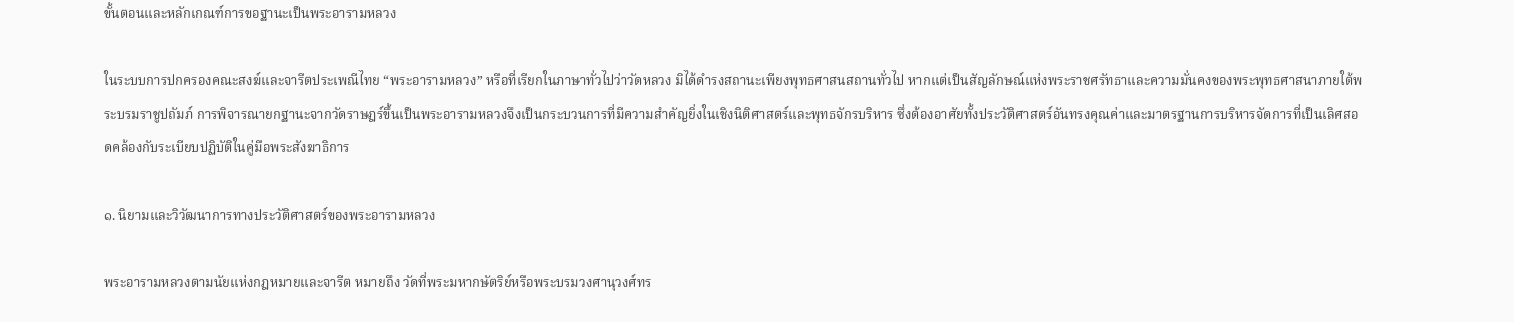ขั้นตอนและหลักเกณฑ์การขอฐานะเป็นพระอารามหลวง

ในระบบการปกครองคณะสงฆ์และจารีตประเพณีไทย “พระอารามหลวง” หรือที่เรียกในภาษาทั่วไปว่าวัดหลวง มิได้ดำรงสถานะเพียงพุทธศาสนสถานทั่วไป หากแต่เป็นสัญลักษณ์แห่งพระราชศรัทธาและความมั่นคงของพระพุทธศาสนาภายใต้พระบรมราชูปถัมภ์ การพิจารณายกฐานะจากวัดราษฎร์ขึ้นเป็นพระอารามหลวงจึงเป็นกระบวนการที่มีความสำคัญยิ่งในเชิงนิติศาสตร์และพุทธจักรบริหาร ซึ่งต้องอาศัยทั้งประวัติศาสตร์อันทรงคุณค่าและมาตรฐานการบริหารจัดการที่เป็นเลิศสอดคล้องกับระเบียบปฏิบัติในคู่มือพระสังฆาธิการ

๑. นิยามและวิวัฒนาการทางประวัติศาสตร์ของพระอารามหลวง

พระอารามหลวงตามนัยแห่งกฎหมายและจารีต หมายถึง วัดที่พระมหากษัตริย์หรือพระบรมวงศานุวงศ์ทร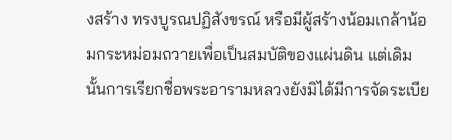งสร้าง ทรงบูรณปฏิสังขรณ์ หรือมีผู้สร้างน้อมเกล้าน้อมกระหม่อมถวายเพื่อเป็นสมบัติของแผ่นดิน แต่เดิมนั้นการเรียกชื่อพระอารามหลวงยังมิได้มีการจัดระเบีย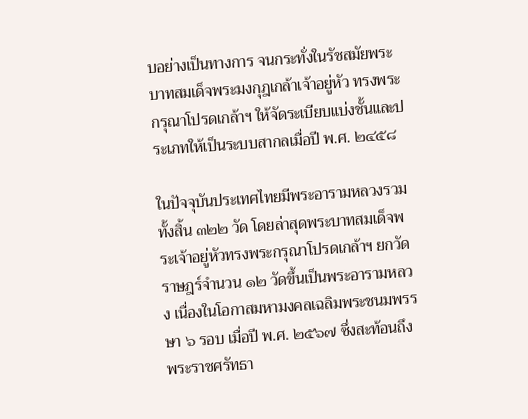บอย่างเป็นทางการ จนกระทั่งในรัชสมัยพระบาทสมเด็จพระมงกุฎเกล้าเจ้าอยู่หัว ทรงพระกรุณาโปรดเกล้าฯ ให้จัดระเบียบแบ่งชั้นและประเภทให้เป็นระบบสากลเมื่อปี พ.ศ. ๒๔๕๘

ในปัจจุบันประเทศไทยมีพระอารามหลวงรวมทั้งสิ้น ๓๒๒ วัด โดยล่าสุดพระบาทสมเด็จพระเจ้าอยู่หัวทรงพระกรุณาโปรดเกล้าฯ ยกวัดราษฎร์จำนวน ๑๒ วัดขึ้นเป็นพระอารามหลวง เนื่องในโอกาสมหามงคลเฉลิมพระชนมพรรษา ๖ รอบ เมื่อปี พ.ศ. ๒๕๖๗ ซึ่งสะท้อนถึงพระราชศรัทธา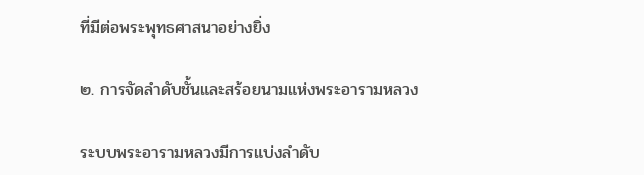ที่มีต่อพระพุทธศาสนาอย่างยิ่ง

๒. การจัดลำดับชั้นและสร้อยนามแห่งพระอารามหลวง

ระบบพระอารามหลวงมีการแบ่งลำดับ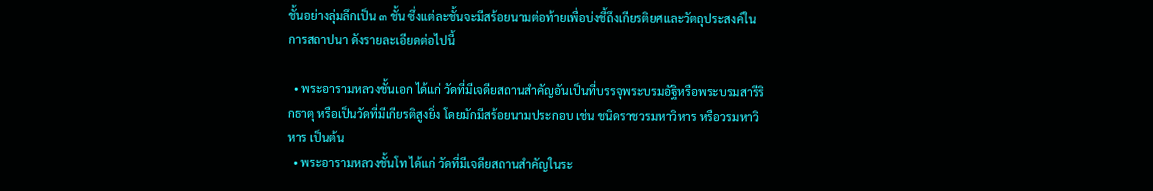ชั้นอย่างลุ่มลึกเป็น ๓ ชั้น ซึ่งแต่ละชั้นจะมีสร้อยนามต่อท้ายเพื่อบ่งชี้ถึงเกียรติยศและวัตถุประสงค์ในการสถาปนา ดังรายละเอียดต่อไปนี้

  • พระอารามหลวงชั้นเอก ได้แก่ วัดที่มีเจดียสถานสำคัญอันเป็นที่บรรจุพระบรมอัฐิหรือพระบรมสารีริกธาตุ หรือเป็นวัดที่มีเกียรติสูงยิ่ง โดยมักมีสร้อยนามประกอบ เช่น ชนิดราชวรมหาวิหาร หรือวรมหาวิหาร เป็นต้น
  • พระอารามหลวงชั้นโท ได้แก่ วัดที่มีเจดียสถานสำคัญในระ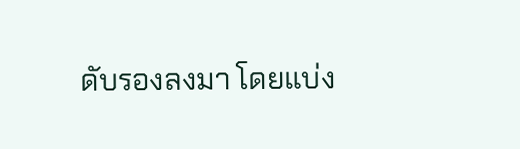ดับรองลงมา โดยแบ่ง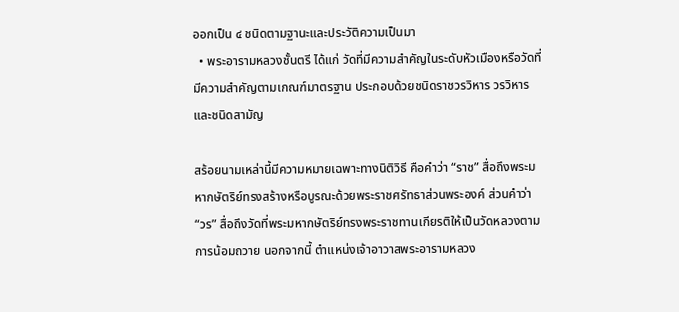ออกเป็น ๔ ชนิดตามฐานะและประวัติความเป็นมา
  • พระอารามหลวงชั้นตรี ได้แก่ วัดที่มีความสำคัญในระดับหัวเมืองหรือวัดที่มีความสำคัญตามเกณฑ์มาตรฐาน ประกอบด้วยชนิดราชวรวิหาร วรวิหาร และชนิดสามัญ

สร้อยนามเหล่านี้มีความหมายเฉพาะทางนิติวิธี คือคำว่า “ราช” สื่อถึงพระมหากษัตริย์ทรงสร้างหรือบูรณะด้วยพระราชศรัทธาส่วนพระองค์ ส่วนคำว่า “วร” สื่อถึงวัดที่พระมหากษัตริย์ทรงพระราชทานเกียรติให้เป็นวัดหลวงตามการน้อมถวาย นอกจากนี้ ตำแหน่งเจ้าอาวาสพระอารามหลวง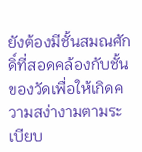ยังต้องมีชั้นสมณศักดิ์ที่สอดคล้องกับชั้นของวัดเพื่อให้เกิดความสง่างามตามระเบียบ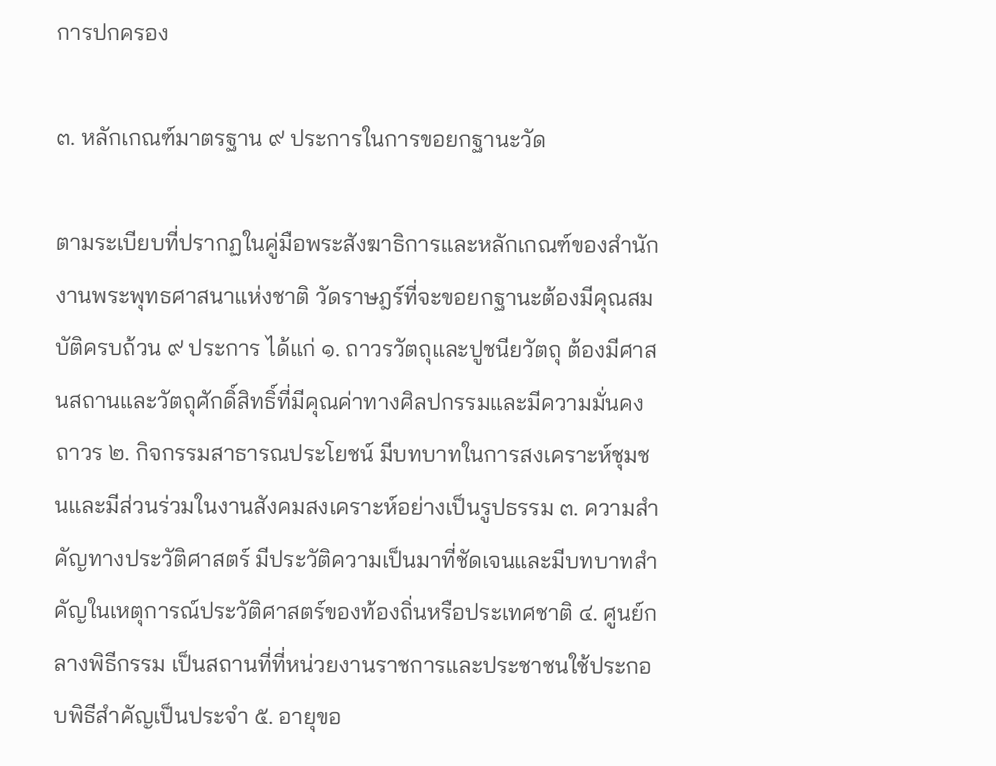การปกครอง

๓. หลักเกณฑ์มาตรฐาน ๙ ประการในการขอยกฐานะวัด

ตามระเบียบที่ปรากฏในคู่มือพระสังฆาธิการและหลักเกณฑ์ของสำนักงานพระพุทธศาสนาแห่งชาติ วัดราษฎร์ที่จะขอยกฐานะต้องมีคุณสมบัติครบถ้วน ๙ ประการ ได้แก่ ๑. ถาวรวัตถุและปูชนียวัตถุ ต้องมีศาสนสถานและวัตถุศักดิ์สิทธิ์ที่มีคุณค่าทางศิลปกรรมและมีความมั่นคงถาวร ๒. กิจกรรมสาธารณประโยชน์ มีบทบาทในการสงเคราะห์ชุมชนและมีส่วนร่วมในงานสังคมสงเคราะห์อย่างเป็นรูปธรรม ๓. ความสำคัญทางประวัติศาสตร์ มีประวัติความเป็นมาที่ชัดเจนและมีบทบาทสำคัญในเหตุการณ์ประวัติศาสตร์ของท้องถิ่นหรือประเทศชาติ ๔. ศูนย์กลางพิธีกรรม เป็นสถานที่ที่หน่วยงานราชการและประชาชนใช้ประกอบพิธีสำคัญเป็นประจำ ๕. อายุขอ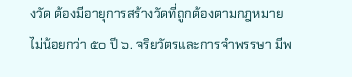งวัด ต้องมีอายุการสร้างวัดที่ถูกต้องตามกฎหมายไม่น้อยกว่า ๕๐ ปี ๖. จริยวัตรและการจำพรรษา มีพ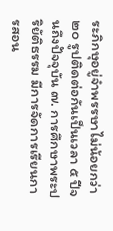ระภิกษุอยู่จำพรรษาไม่น้อยกว่า ๒๐ รูปติดต่อกันเป็นเวลา ๕ ปีจนถึงปัจจุบัน ๗. การศึกษาพระปริยัติธรรม มีการจัดการเรียนการสอน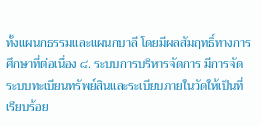ทั้งแผนกธรรมและแผนกบาลี โดยมีผลสัมฤทธิ์ทางการศึกษาที่ต่อเนื่อง ๘. ระบบการบริหารจัดการ มีการจัดระบบทะเบียนทรัพย์สินและระเบียบภายในวัดให้เป็นที่เรียบร้อย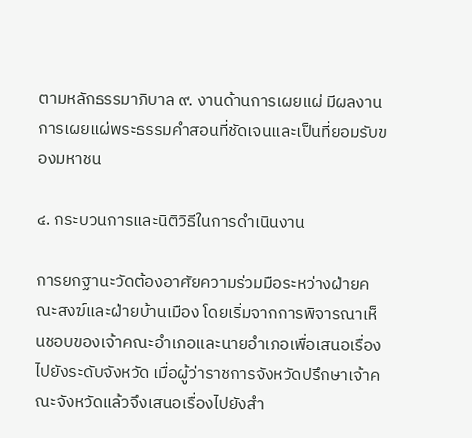ตามหลักธรรมาภิบาล ๙. งานด้านการเผยแผ่ มีผลงานการเผยแผ่พระธรรมคำสอนที่ชัดเจนและเป็นที่ยอมรับของมหาชน

๔. กระบวนการและนิติวิธีในการดำเนินงาน

การยกฐานะวัดต้องอาศัยความร่วมมือระหว่างฝ่ายคณะสงฆ์และฝ่ายบ้านเมือง โดยเริ่มจากการพิจารณาเห็นชอบของเจ้าคณะอำเภอและนายอำเภอเพื่อเสนอเรื่องไปยังระดับจังหวัด เมื่อผู้ว่าราชการจังหวัดปรึกษาเจ้าคณะจังหวัดแล้วจึงเสนอเรื่องไปยังสำ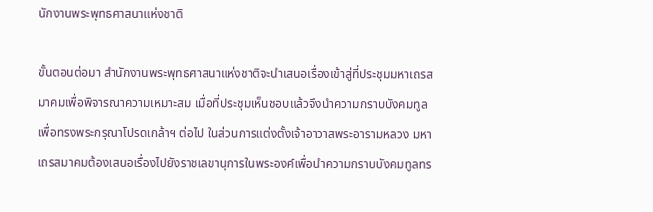นักงานพระพุทธศาสนาแห่งชาติ

ขั้นตอนต่อมา สำนักงานพระพุทธศาสนาแห่งชาติจะนำเสนอเรื่องเข้าสู่ที่ประชุมมหาเถรสมาคมเพื่อพิจารณาความเหมาะสม เมื่อที่ประชุมเห็นชอบแล้วจึงนำความกราบบังคมทูลเพื่อทรงพระกรุณาโปรดเกล้าฯ ต่อไป ในส่วนการแต่งตั้งเจ้าอาวาสพระอารามหลวง มหาเถรสมาคมต้องเสนอเรื่องไปยังราชเลขานุการในพระองค์เพื่อนำความกราบบังคมทูลทร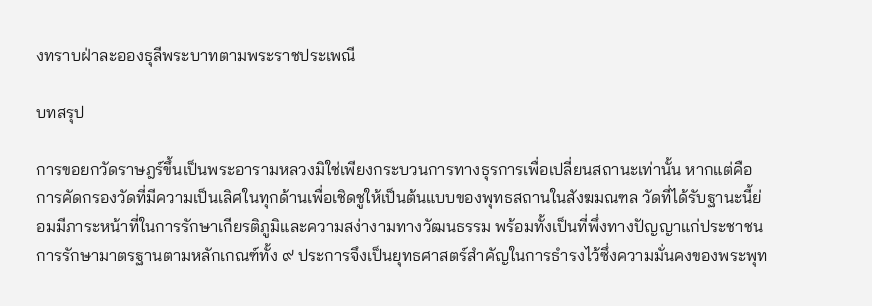งทราบฝ่าละอองธุลีพระบาทตามพระราชประเพณี

บทสรุป

การขอยกวัดราษฎร์ขึ้นเป็นพระอารามหลวงมิใช่เพียงกระบวนการทางธุรการเพื่อเปลี่ยนสถานะเท่านั้น หากแต่คือการคัดกรองวัดที่มีความเป็นเลิศในทุกด้านเพื่อเชิดชูให้เป็นต้นแบบของพุทธสถานในสังฆมณฑล วัดที่ได้รับฐานะนี้ย่อมมีภาระหน้าที่ในการรักษาเกียรติภูมิและความสง่างามทางวัฒนธรรม พร้อมทั้งเป็นที่พึ่งทางปัญญาแก่ประชาชน การรักษามาตรฐานตามหลักเกณฑ์ทั้ง ๙ ประการจึงเป็นยุทธศาสตร์สำคัญในการธำรงไว้ซึ่งความมั่นคงของพระพุท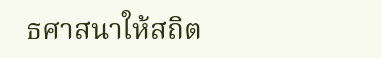ธศาสนาให้สถิต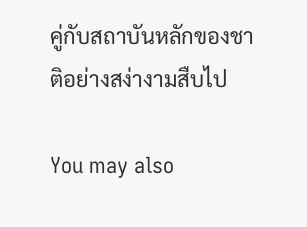คู่กับสถาบันหลักของชาติอย่างสง่างามสืบไป

You may also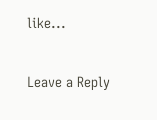like...

Leave a Reply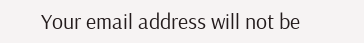Your email address will not be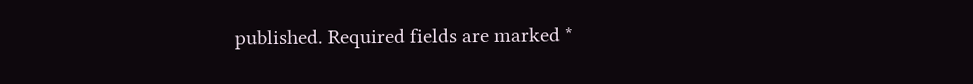published. Required fields are marked *